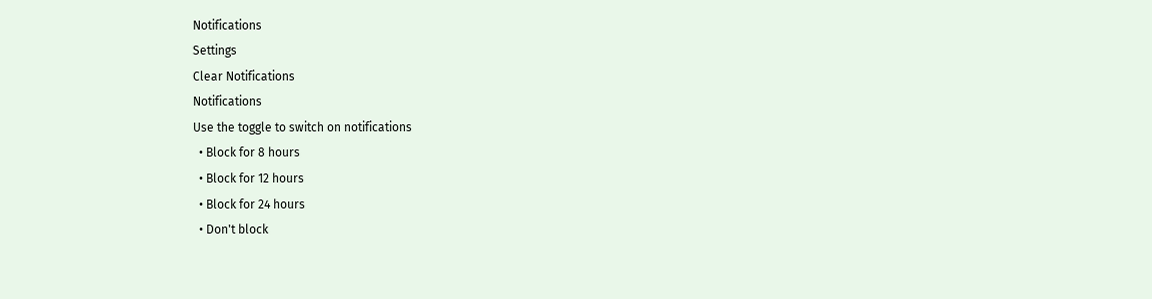Notifications
Settings
Clear Notifications
Notifications
Use the toggle to switch on notifications
  • Block for 8 hours
  • Block for 12 hours
  • Block for 24 hours
  • Don't block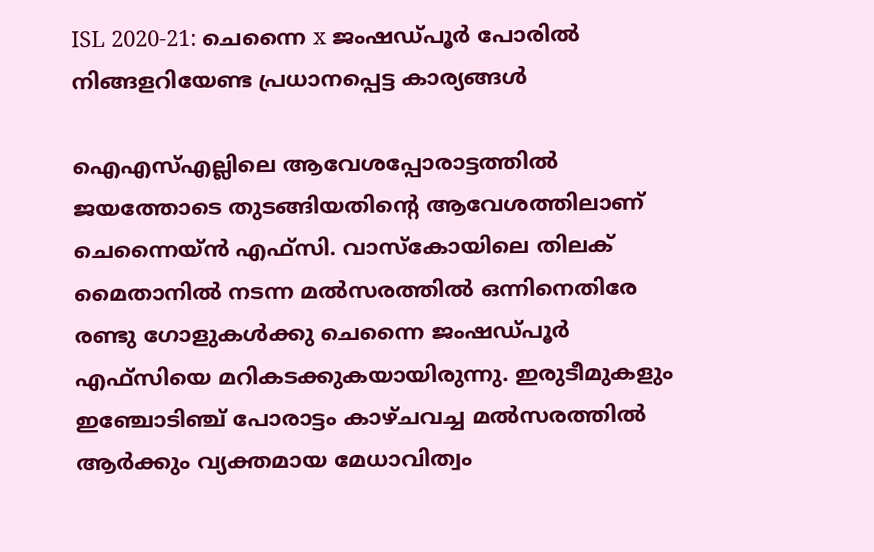ISL 2020-21: ചെന്നൈ x ജംഷഡ്പൂര്‍ പോരില്‍ നിങ്ങളറിയേണ്ട പ്രധാനപ്പെട്ട കാര്യങ്ങള്‍

ഐഎസ്എല്ലിലെ ആവേശപ്പോരാട്ടത്തില്‍ ജയത്തോടെ തുടങ്ങിയതിന്റെ ആവേശത്തിലാണ് ചെന്നൈയ്ന്‍ എഫ്‌സി. വാസ്‌കോയിലെ തിലക് മൈതാനില്‍ നടന്ന മല്‍സരത്തില്‍ ഒന്നിനെതിരേ രണ്ടു ഗോളുകള്‍ക്കു ചെന്നൈ ജംഷഡ്പൂര്‍ എഫ്‌സിയെ മറികടക്കുകയായിരുന്നു. ഇരുടീമുകളും ഇഞ്ചോടിഞ്ച് പോരാട്ടം കാഴ്ചവച്ച മല്‍സരത്തില്‍ ആര്‍ക്കും വ്യക്തമായ മേധാവിത്വം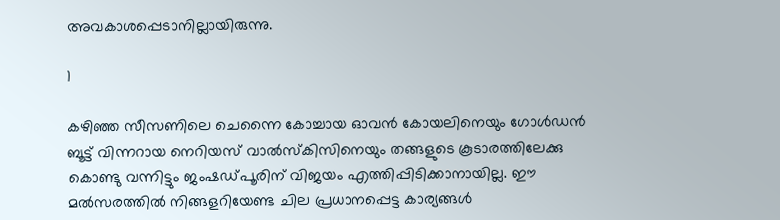അവകാശപ്പെടാനില്ലായിരുന്നു.

1

കഴിഞ്ഞ സീസണിലെ ചെന്നൈ കോച്ചായ ഓവന്‍ കോയലിനെയും ഗോള്‍ഡന്‍ ബൂട്ട് വിന്നറായ നെറിയസ് വാല്‍സ്‌കിസിനെയും തങ്ങളുടെ കൂടാരത്തിലേക്കു കൊണ്ടു വന്നിട്ടും ജംഷഡ്പൂരിന് വിജയം എത്തിപ്പിടിക്കാനായില്ല. ഈ മല്‍സരത്തില്‍ നിങ്ങളറിയേണ്ട ചില പ്രധാനപ്പെട്ട കാര്യങ്ങള്‍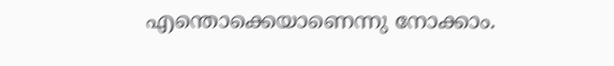എന്തൊക്കെയാണെന്നു നോക്കാം.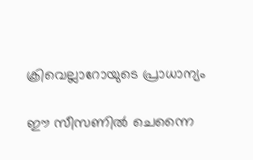ക്രിവെല്ലാറോയുടെ പ്രാധാന്യം

ഈ സീസണില്‍ ചെന്നൈ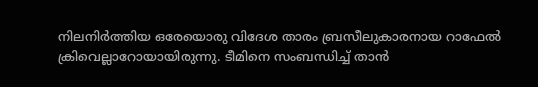നിലനിര്‍ത്തിയ ഒരേയൊരു വിദേശ താരം ബ്രസീലുകാരനായ റാഫേല്‍ ക്രിവെല്ലാറോയായിരുന്നു. ടീമിനെ സംബന്ധിച്ച് താന്‍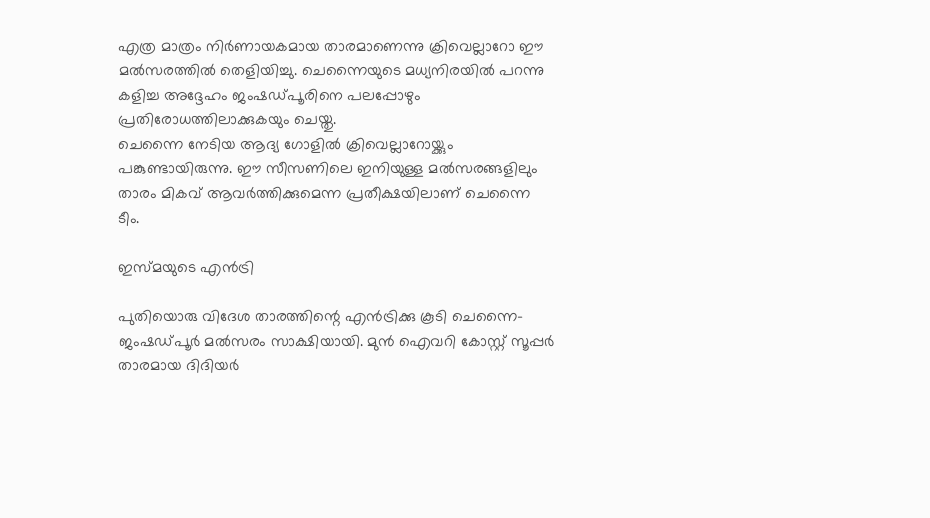എത്ര മാത്രം നിര്‍ണായകമായ താരമാണെന്നു ക്രിവെല്ലാറോ ഈ മല്‍സരത്തില്‍ തെളിയിച്ചു. ചെന്നൈയുടെ മധ്യനിരയില്‍ പറന്നു കളിച്ച അദ്ദേഹം ജംഷഡ്പൂരിനെ പലപ്പോഴും പ്രതിരോധത്തിലാക്കുകയും ചെയ്തു.
ചെന്നൈ നേടിയ ആദ്യ ഗോളില്‍ ക്രിവെല്ലാറോയ്ക്കും പങ്കുണ്ടായിരുന്നു. ഈ സീസണിലെ ഇനിയുള്ള മല്‍സരങ്ങളിലും താരം മികവ് ആവര്‍ത്തിക്കുമെന്ന പ്രതീക്ഷയിലാണ് ചെന്നൈ ടീം.

ഇസ്മയുടെ എന്‍ട്രി

പുതിയൊരു വിദേശ താരത്തിന്റെ എന്‍ട്രിക്കു കൂടി ചെന്നൈ- ജംഷഡ്പൂര്‍ മല്‍സരം സാക്ഷിയായി. മുന്‍ ഐവറി കോസ്റ്റ് സൂപ്പര്‍ താരമായ ദിദിയര്‍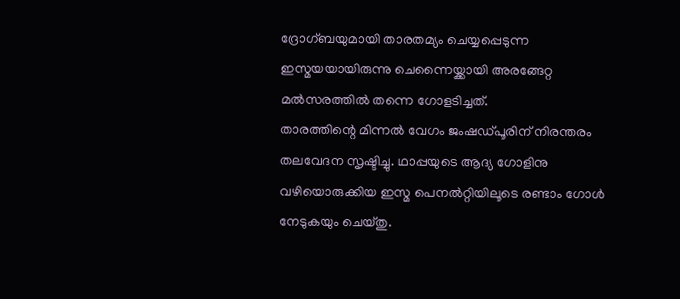ദ്രോഗ്ബയുമായി താരതമ്യം ചെയ്യപ്പെടുന്ന ഇസ്മയയായിരുന്നു ചെന്നൈയ്ക്കായി അരങ്ങേറ്റ മല്‍സരത്തില്‍ തന്നെ ഗോളടിച്ചത്.
താരത്തിന്റെ മിന്നല്‍ വേഗം ജംഷഡ്പൂരിന് നിരന്തരം തലവേദന സൃഷ്ടിച്ചു. ഥാപ്പയുടെ ആദ്യ ഗോളിനു വഴിയൊരുക്കിയ ഇസ്മ പെനല്‍റ്റിയിലൂടെ രണ്ടാം ഗോള്‍ നേടുകയും ചെയ്തു.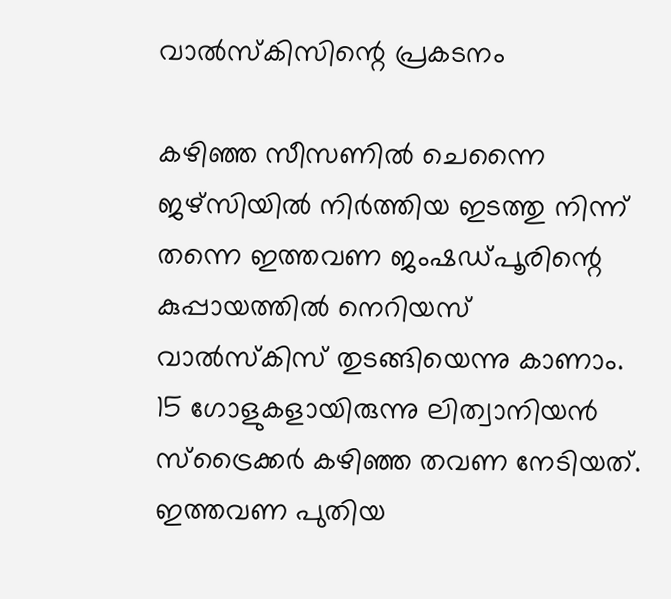വാല്‍സ്‌കിസിന്റെ പ്രകടനം

കഴിഞ്ഞ സീസണില്‍ ചെന്നൈ ജഴ്‌സിയില്‍ നിര്‍ത്തിയ ഇടത്തു നിന്ന് തന്നെ ഇത്തവണ ജംഷഡ്പൂരിന്റെ കുപ്പായത്തില്‍ നെറിയസ് വാല്‍സ്‌കിസ് തുടങ്ങിയെന്നു കാണാം. 15 ഗോളുകളായിരുന്നു ലിത്വാനിയന്‍ സ്‌ട്രൈക്കര്‍ കഴിഞ്ഞ തവണ നേടിയത്. ഇത്തവണ പുതിയ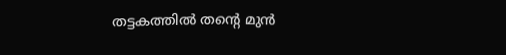തട്ടകത്തില്‍ തന്റെ മുന്‍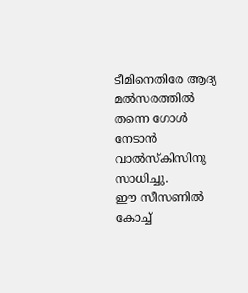ടീമിനെതിരേ ആദ്യ മല്‍സരത്തില്‍ തന്നെ ഗോള്‍ നേടാന്‍ വാല്‍സ്‌കിസിനു സാധിച്ചു.
ഈ സീസണില്‍ കോച്ച്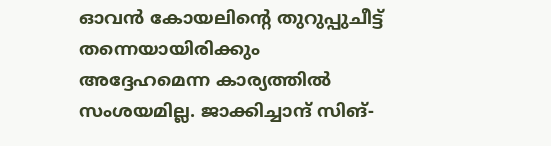ഓവന്‍ കോയലിന്റെ തുറുപ്പുചീട്ട് തന്നെയായിരിക്കും അദ്ദേഹമെന്ന കാര്യത്തില്‍ സംശയമില്ല. ജാക്കിച്ചാന്ദ് സിങ്-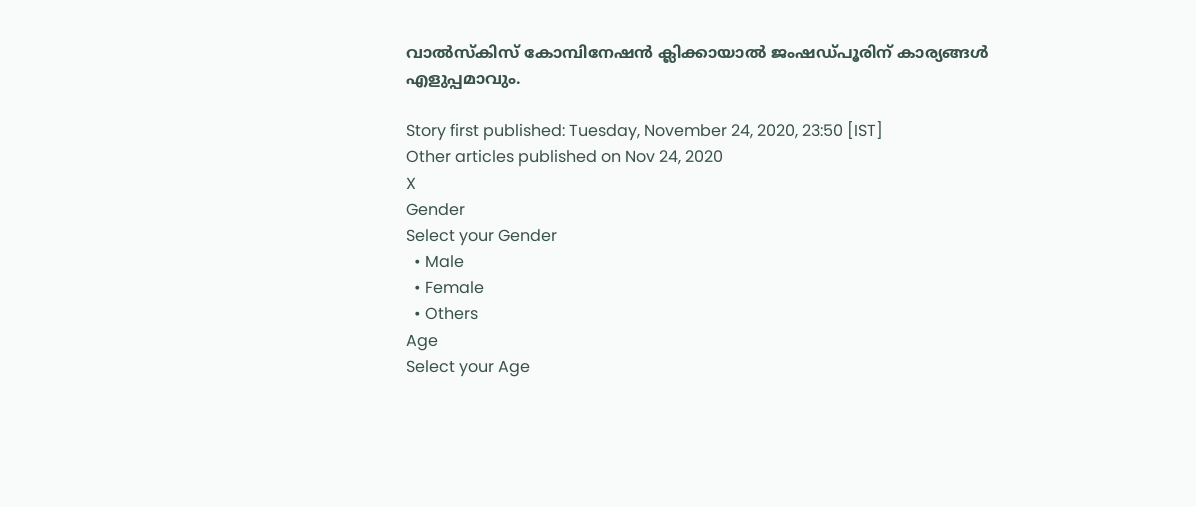വാല്‍സ്‌കിസ് കോമ്പിനേഷന്‍ ക്ലിക്കായാല്‍ ജംഷഡ്പൂരിന് കാര്യങ്ങള്‍ എളുപ്പമാവും.

Story first published: Tuesday, November 24, 2020, 23:50 [IST]
Other articles published on Nov 24, 2020
X
Gender
Select your Gender
  • Male
  • Female
  • Others
Age
Select your Age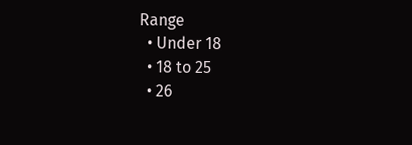Range
  • Under 18
  • 18 to 25
  • 26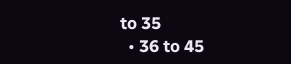to 35
  • 36 to 45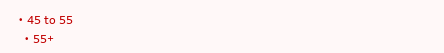• 45 to 55
  • 55+